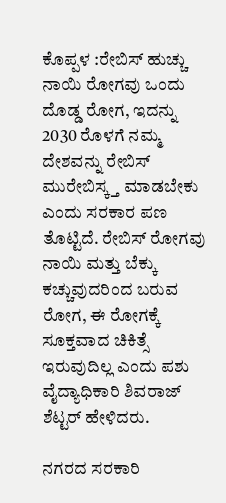ಕೊಪ್ಪಳ :ರೇಬಿಸ್ ಹುಚ್ಚು ನಾಯಿ ರೋಗವು ಒಂದು ದೊಡ್ಡ ರೋಗ, ಇದನ್ನು 2030 ರೊಳಗೆ ನಮ್ಮ ದೇಶವನ್ನು ರೇಬಿಸ್ ಮುರೇಬಿಸ್ಕ್ತ ಮಾಡಬೇಕು ಎಂದು ಸರಕಾರ ಪಣ ತೊಟ್ಟಿದೆ. ರೇಬಿಸ್ ರೋಗವು ನಾಯಿ ಮತ್ತು ಬೆಕ್ಕು ಕಚ್ಚುವುದರಿಂದ ಬರುವ ರೋಗ, ಈ ರೋಗಕ್ಕೆ ಸೂಕ್ತವಾದ ಚಿಕಿತ್ಸೆ ಇರುವುದಿಲ್ಲ ಎಂದು ಪಶು ವೈದ್ಯಾಧಿಕಾರಿ ಶಿವರಾಜ್ ಶೆಟ್ಟರ್ ಹೇಳಿದರು.

ನಗರದ ಸರಕಾರಿ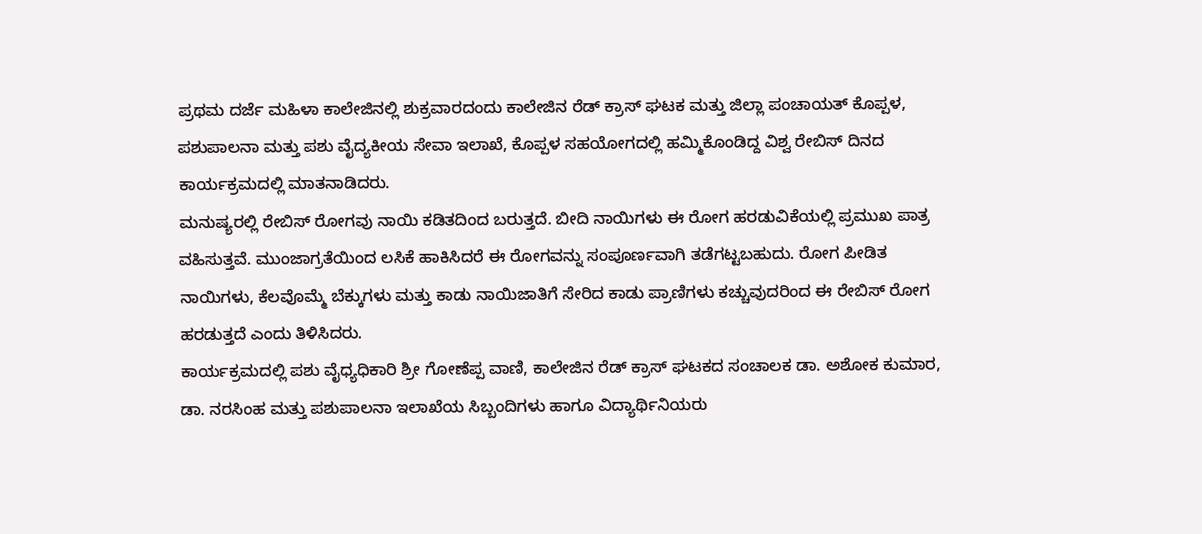ಪ್ರಥಮ ದರ್ಜೆ ಮಹಿಳಾ ಕಾಲೇಜಿನಲ್ಲಿ ಶುಕ್ರವಾರದಂದು ಕಾಲೇಜಿನ ರೆಡ್ ಕ್ರಾಸ್ ಘಟಕ ಮತ್ತು ಜಿಲ್ಲಾ ಪಂಚಾಯತ್ ಕೊಪ್ಪಳ, ಪಶುಪಾಲನಾ ಮತ್ತು ಪಶು ವೈದ್ಯಕೀಯ ಸೇವಾ ಇಲಾಖೆ, ಕೊಪ್ಪಳ ಸಹಯೋಗದಲ್ಲಿ ಹಮ್ಮಿಕೊಂಡಿದ್ದ ವಿಶ್ವ ರೇಬಿಸ್ ದಿನದ ಕಾರ್ಯಕ್ರಮದಲ್ಲಿ ಮಾತನಾಡಿದರು.
ಮನುಷ್ಯರಲ್ಲಿ ರೇಬಿಸ್ ರೋಗವು ನಾಯಿ ಕಡಿತದಿಂದ ಬರುತ್ತದೆ. ಬೀದಿ ನಾಯಿಗಳು ಈ ರೋಗ ಹರಡುವಿಕೆಯಲ್ಲಿ ಪ್ರಮುಖ ಪಾತ್ರ ವಹಿಸುತ್ತವೆ. ಮುಂಜಾಗ್ರತೆಯಿಂದ ಲಸಿಕೆ ಹಾಕಿಸಿದರೆ ಈ ರೋಗವನ್ನು ಸಂಪೂರ್ಣವಾಗಿ ತಡೆಗಟ್ಟಬಹುದು. ರೋಗ ಪೀಡಿತ ನಾಯಿಗಳು, ಕೆಲವೊಮ್ಮೆ ಬೆಕ್ಕುಗಳು ಮತ್ತು ಕಾಡು ನಾಯಿಜಾತಿಗೆ ಸೇರಿದ ಕಾಡು ಪ್ರಾಣಿಗಳು ಕಚ್ಚುವುದರಿಂದ ಈ ರೇಬಿಸ್ ರೋಗ ಹರಡುತ್ತದೆ ಎಂದು ತಿಳಿಸಿದರು.
ಕಾರ್ಯಕ್ರಮದಲ್ಲಿ ಪಶು ವೈಧ್ಯಧಿಕಾರಿ ಶ್ರೀ ಗೋಣೆಪ್ಪ ವಾಣಿ, ಕಾಲೇಜಿನ ರೆಡ್ ಕ್ರಾಸ್ ಘಟಕದ ಸಂಚಾಲಕ ಡಾ. ಅಶೋಕ ಕುಮಾರ, ಡಾ. ನರಸಿಂಹ ಮತ್ತು ಪಶುಪಾಲನಾ ಇಲಾಖೆಯ ಸಿಬ್ಬಂದಿಗಳು ಹಾಗೂ ವಿದ್ಯಾರ್ಥಿನಿಯರು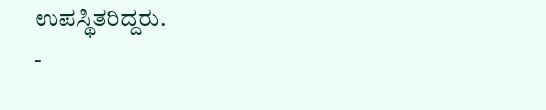ಉಪಸ್ಥಿತರಿದ್ದರು.
-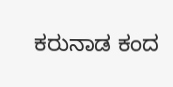ಕರುನಾಡ ಕಂದ